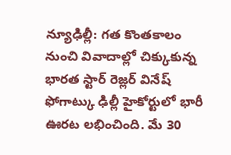న్యూఢిల్లీ: గత కొంతకాలం నుంచి వివాదాల్లో చిక్కుకున్న భారత స్టార్ రెజ్లర్ వినేష్ ఫోగాట్కు ఢిల్లీ హైకోర్టులో భారీ ఊరట లభించింది. మే 30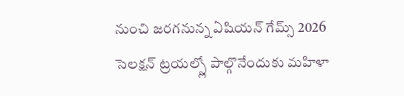నుంచి జరగనున్న ఏషియన్ గేమ్స్ 2026 సెలక్షన్ ట్రయల్స్లో పాల్గొనేందుకు మహిళా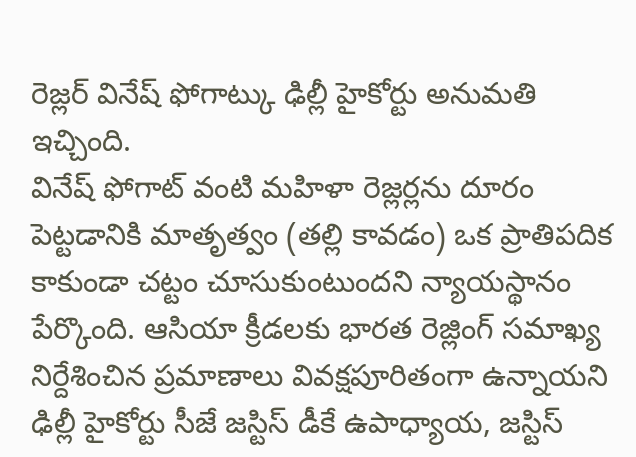రెజ్లర్ వినేష్ ఫోగాట్కు ఢిల్లీ హైకోర్టు అనుమతి ఇచ్చింది.
వినేష్ ఫోగాట్ వంటి మహిళా రెజ్లర్లను దూరం పెట్టడానికి మాతృత్వం (తల్లి కావడం) ఒక ప్రాతిపదిక కాకుండా చట్టం చూసుకుంటుందని న్యాయస్థానం పేర్కొంది. ఆసియా క్రీడలకు భారత రెజ్లింగ్ సమాఖ్య నిర్దేశించిన ప్రమాణాలు వివక్షపూరితంగా ఉన్నాయని ఢిల్లీ హైకోర్టు సీజే జస్టిస్ డీకే ఉపాధ్యాయ, జస్టిస్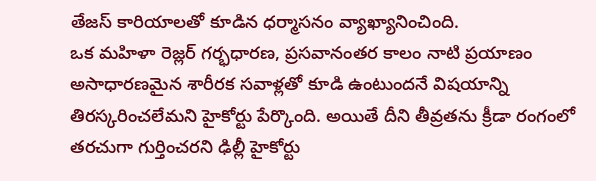తేజస్ కారియాలతో కూడిన ధర్మాసనం వ్యాఖ్యానించింది.
ఒక మహిళా రెజ్లర్ గర్భధారణ, ప్రసవానంతర కాలం నాటి ప్రయాణం అసాధారణమైన శారీరక సవాళ్లతో కూడి ఉంటుందనే విషయాన్ని తిరస్కరించలేమని హైకోర్టు పేర్కొంది. అయితే దీని తీవ్రతను క్రీడా రంగంలో తరచుగా గుర్తించరని ఢిల్లీ హైకోర్టు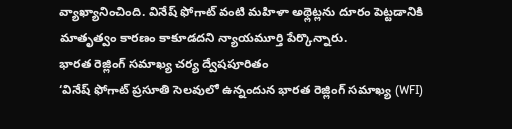వ్యాఖ్యానించింది. వినేష్ ఫోగాట్ వంటి మహిళా అథ్లెట్లను దూరం పెట్టడానికి మాతృత్వం కారణం కాకూడదని న్యాయమూర్తి పేర్కొన్నారు.
భారత రెజ్లింగ్ సమాఖ్య చర్య ద్వేషపూరితం
‘వినేష్ ఫోగాట్ ప్రసూతి సెలవులో ఉన్నందున భారత రెజ్లింగ్ సమాఖ్య (WFI)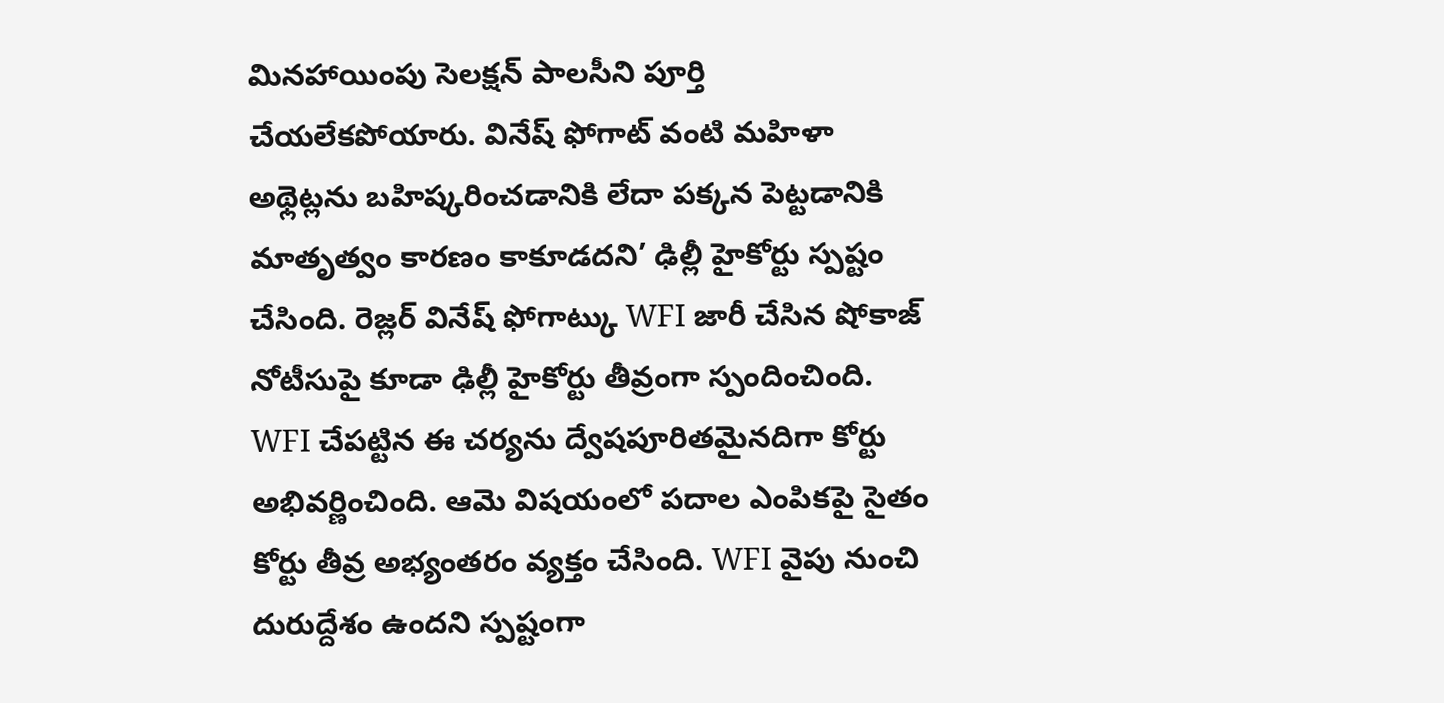మినహాయింపు సెలక్షన్ పాలసీని పూర్తి చేయలేకపోయారు. వినేష్ ఫోగాట్ వంటి మహిళా అథ్లెట్లను బహిష్కరించడానికి లేదా పక్కన పెట్టడానికి మాతృత్వం కారణం కాకూడదని’ ఢిల్లీ హైకోర్టు స్పష్టం చేసింది. రెజ్లర్ వినేష్ ఫోగాట్కు WFI జారీ చేసిన షోకాజ్ నోటీసుపై కూడా ఢిల్లీ హైకోర్టు తీవ్రంగా స్పందించింది.
WFI చేపట్టిన ఈ చర్యను ద్వేషపూరితమైనదిగా కోర్టు అభివర్ణించింది. ఆమె విషయంలో పదాల ఎంపికపై సైతం కోర్టు తీవ్ర అభ్యంతరం వ్యక్తం చేసింది. WFI వైపు నుంచి దురుద్దేశం ఉందని స్పష్టంగా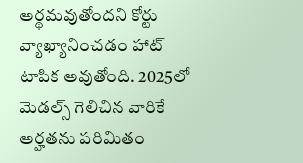అర్థమవుతోందని కోర్టు వ్యాఖ్యానించడం హాట్ టాపిక అవుతోంది. 2025లో మెడల్స్ గెలిచిన వారికే అర్హతను పరిమితం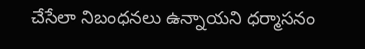చేసేలా నిబంధనలు ఉన్నాయని ధర్మాసనం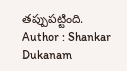తప్పుపట్టింది.
Author : Shankar Dukanam